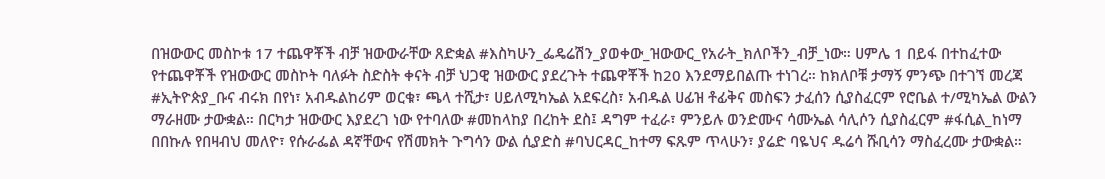በዝውውር መስኮቱ 17 ተጨዋቾች ብቻ ዝውውራቸው ጸድቋል #እስካሁን_ፌዴሬሽን_ያወቀው_ዝውውር_የአራት_ክለቦችን_ብቻ_ነው። ሀምሌ 1 በይፋ በተከፈተው የተጨዋቾች የዝውውር መስኮት ባለፉት ስድስት ቀናት ብቻ ህጋዊ ዝውውር ያደረጉት ተጨዋቾች ከ20 እንደማይበልጡ ተነገረ። ከክለቦቹ ታማኝ ምንጭ በተገኘ መረጃ #ኢትዮጵያ_ቡና ብሩክ በየነ፣ አብዱልከሪም ወርቁ፣ ጫላ ተሺታ፣ ሀይለሚካኤል አደፍረስ፣ አብዱል ሀፊዝ ቶፊቅና መስፍን ታፈሰን ሲያስፈርም የሮቤል ተ/ሚካኤል ውልን ማራዘሙ ታውቋል። በርካታ ዝውውር እያደረገ ነው የተባለው #መከላከያ በረከት ደስ፤ ዳግም ተፈራ፣ ምንይሉ ወንድሙና ሳሙኤል ሳሊሶን ሲያስፈርም #ፋሲል_ከነማ በበኩሉ የበዛብህ መለዮ፣ የሱራፌል ዳኛቸውና የሽመክት ጉግሳን ውል ሲያድስ #ባህርዳር_ከተማ ፍጹም ጥላሁን፣ ያሬድ ባዬህና ዱሬሳ ሹቢሳን ማስፈረሙ ታውቋል።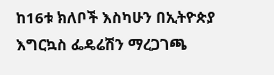ከ16ቱ ክለቦች እስካሁን በኢትዮጵያ እግርኳስ ፌዴሬሽን ማረጋገጫ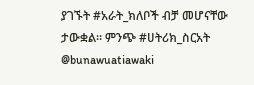ያገኙት #አራት_ክለቦች ብቻ መሆናቸው ታውቋል። ምንጭ #ሀትሪክ_ስርአት @bunawuatiawaki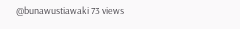@bunawustiawaki 73 views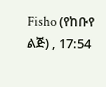Fisho (የከቡየ ልጅ) , 17:54